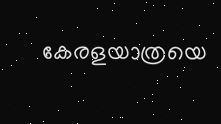കേരളയാത്രയെ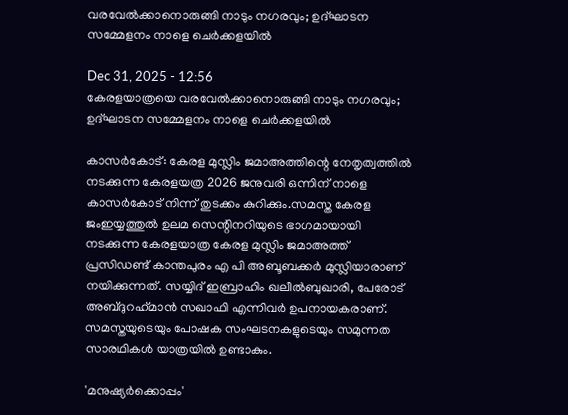വരവേൽക്കാനൊരുങ്ങി നാടും നഗരവും; ഉദ്ഘാടന സമ്മേളനം നാളെ ചെര്‍ക്കളയില്‍

Dec 31, 2025 - 12:56
കേരളയാത്രയെ വരവേൽക്കാനൊരുങ്ങി നാടും നഗരവും; ഉദ്ഘാടന സമ്മേളനം നാളെ ചെര്‍ക്കളയില്‍

കാസര്‍കോട്: കേരള മുസ്ലിം ജമാഅത്തിന്റെ നേതൃത്വത്തില്‍ നടക്കുന്ന കേരളയത്ര 2026 ജനുവരി ഒന്നിന് നാളെ കാസര്‍കോട് നിന്ന് തുടക്കം കുറിക്കും.സമസ്ത കേരള ജംഇയ്യത്തുല്‍ ഉലമ സെന്റിനറിയുടെ ഭാഗമായായി നടക്കുന്ന കേരളയാത്ര കേരള മുസ്ലിം ജമാഅത്ത് പ്രസിഡണ്ട് കാന്തപുരം എ പി അബൂബക്കര്‍ മുസ്ലിയാരാണ് നയിക്കുന്നത്. സയ്യിദ് ഇബ്രാഹിം ഖലീല്‍ബുഖാരി, പേരോട് അബ്ദുറഹ്‌മാന്‍ സഖാഫി എന്നിവര്‍ ഉപനായകരാണ്. സമസ്തയുടെയും പോഷക സംഘടനകളുടെയും സമുന്നത സാരഥികള്‍ യാത്രയില്‍ ഉണ്ടാകും.

'മനുഷ്യര്‍ക്കൊപ്പം'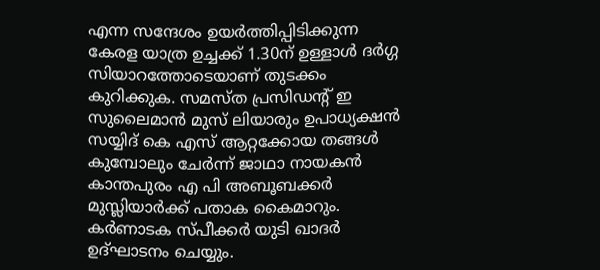എന്ന സന്ദേശം ഉയര്‍ത്തിപ്പിടിക്കുന്ന കേരള യാത്ര ഉച്ചക്ക് 1.30ന് ഉള്ളാള്‍ ദര്‍ഗ്ഗ സിയാറത്തോടെയാണ് തുടക്കം കുറിക്കുക. സമസ്ത പ്രസിഡന്റ് ഇ സുലൈമാന്‍ മുസ് ലിയാരും ഉപാധ്യക്ഷന്‍ സയ്യിദ് കെ എസ് ആറ്റക്കോയ തങ്ങള്‍ കുമ്പോലും ചേര്‍ന്ന് ജാഥാ നായകന്‍ കാന്തപുരം എ പി അബൂബക്കര്‍ മുസ്ലിയാര്‍ക്ക് പതാക കൈമാറും. കര്‍ണാടക സ്പീക്കര്‍ യുടി ഖാദര്‍ ഉദ്ഘാടനം ചെയ്യും.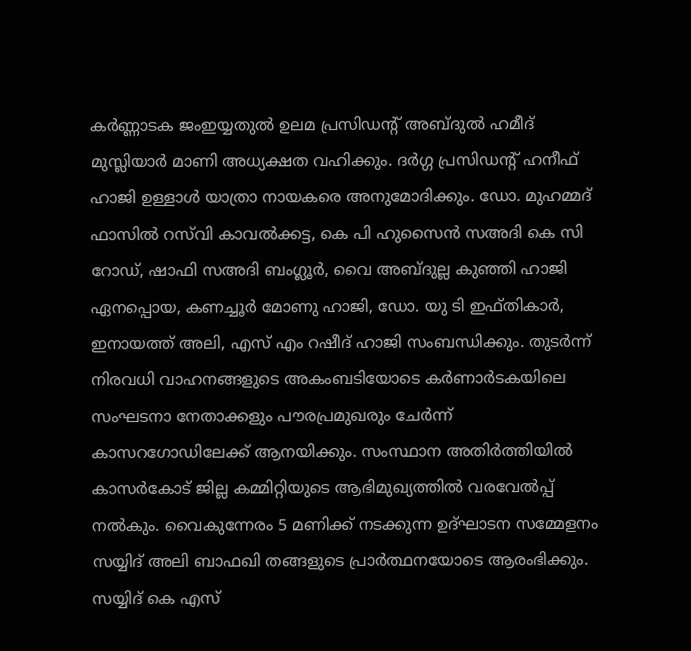കര്‍ണ്ണാടക ജംഇയ്യതുല്‍ ഉലമ പ്രസിഡന്റ് അബ്ദുല്‍ ഹമീദ് മുസ്ലിയാര്‍ മാണി അധ്യക്ഷത വഹിക്കും. ദര്‍ഗ്ഗ പ്രസിഡന്റ് ഹനീഫ് ഹാജി ഉള്ളാള്‍ യാത്രാ നായകരെ അനുമോദിക്കും. ഡോ. മുഹമ്മദ് ഫാസില്‍ റസ്‌വി കാവല്‍ക്കട്ട, കെ പി ഹുസൈന്‍ സഅദി കെ സി റോഡ്, ഷാഫി സഅദി ബംഗ്ലൂര്‍, വൈ അബ്ദുല്ല കുഞ്ഞി ഹാജി ഏനപ്പൊയ, കണച്ചൂര്‍ മോണു ഹാജി, ഡോ. യു ടി ഇഫ്തികാര്‍, ഇനായത്ത് അലി, എസ് എം റഷീദ് ഹാജി സംബന്ധിക്കും. തുടര്‍ന്ന് നിരവധി വാഹനങ്ങളുടെ അകംബടിയോടെ കര്‍ണാര്‍ടകയിലെ സംഘടനാ നേതാക്കളും പൗരപ്രമുഖരും ചേര്‍ന്ന് കാസറഗോഡിലേക്ക് ആനയിക്കും. സംസ്ഥാന അതിര്‍ത്തിയില്‍ കാസര്‍കോട് ജില്ല കമ്മിറ്റിയുടെ ആഭിമുഖ്യത്തില്‍ വരവേല്‍പ്പ് നല്‍കും. വൈകുന്നേരം 5 മണിക്ക് നടക്കുന്ന ഉദ്ഘാടന സമ്മേളനം സയ്യിദ് അലി ബാഫഖി തങ്ങളുടെ പ്രാര്‍ത്ഥനയോടെ ആരംഭിക്കും. സയ്യിദ് കെ എസ്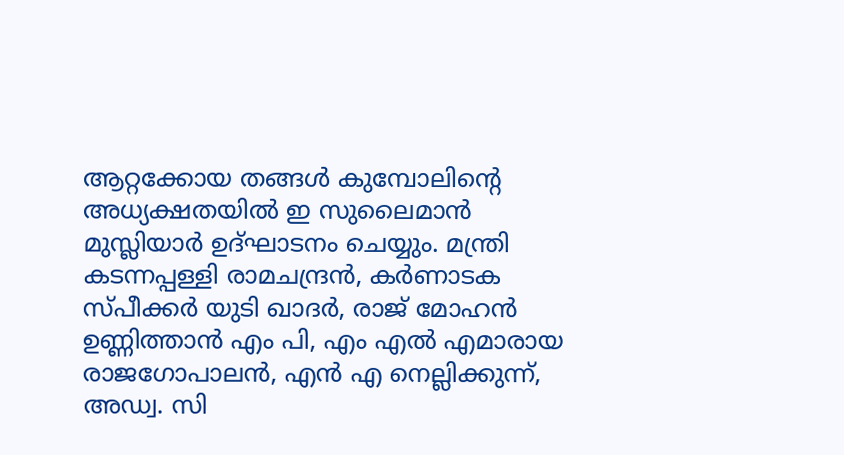ആറ്റക്കോയ തങ്ങൾ കുമ്പോലിന്റെ അധ്യക്ഷതയില്‍ ഇ സുലൈമാന്‍ മുസ്ലിയാര്‍ ഉദ്ഘാടനം ചെയ്യും. മന്ത്രി കടന്നപ്പള്ളി രാമചന്ദ്രന്‍, കര്‍ണാടക സ്പീക്കര്‍ യുടി ഖാദര്‍, രാജ് മോഹന്‍ ഉണ്ണിത്താന്‍ എം പി, എം എല്‍ എമാരായ രാജഗോപാലന്‍, എന്‍ എ നെല്ലിക്കുന്ന്, അഡ്വ. സി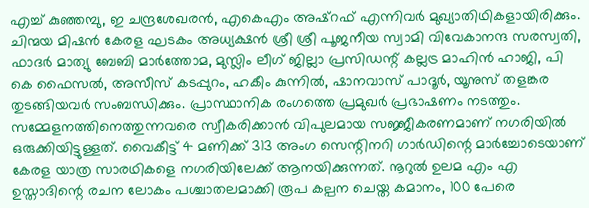എച്ച് കുഞ്ഞമ്പു, ഇ ചന്ദ്രശേഖരന്‍, എകെഎം അഷ്റഫ് എന്നിവര്‍ മുഖ്യാതിഥികളായിരിക്കും. ചിന്മയ മിഷന്‍ കേരള ഘടകം അധ്യക്ഷന്‍ ശ്രീ ശ്രീ പൂജനീയ സ്വാമി വിവേകാനന്ദ സരസ്വതി, ഫാദര്‍ മാത്യു ബേബി മാര്‍ത്തോമ, മുസ്ലിം ലീഗ് ജില്ലാ പ്രസിഡന്റ് കല്ലട്ര മാഹിന്‍ ഹാജി, പി കെ ഫൈസല്‍, അസീസ് കടപ്പുറം, ഹകീം കുന്നില്‍, ഷാനവാസ് പാദൂര്‍, യൂനുസ് തളങ്കര തുടങ്ങിയവര്‍ സംബന്ധിക്കും. പ്രാസ്ഥാനിക രംഗത്തെ പ്രമുഖര്‍ പ്രഭാഷണം നടത്തും. സമ്മേളനത്തിനെത്തുന്നവരെ സ്വീകരിക്കാന്‍ വിപുലമായ സജ്ജീകരണമാണ് നഗരിയില്‍ ഒരുക്കിയിട്ടുള്ളത്. വൈകീട്ട് 4 മണിക്ക് 313 അംഗ സെന്റിനറി ഗാര്‍ഡിന്റെ മാര്‍ച്ചോടെയാണ് കേരള യാത്ര സാരഥികളെ നഗരിയിലേക്ക് ആനയിക്കുന്നത്. നൂറുല്‍ ഉലമ എം എ ഉസ്താദിന്റെ രചന ലോകം പശ്ചാതലമാക്കി രൂപ കല്പന ചെയ്ത കമാനം, 100 പേരെ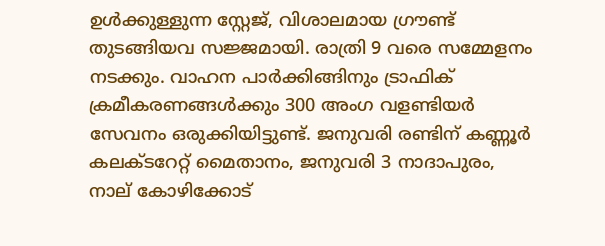ഉള്‍ക്കുള്ളുന്ന സ്റ്റേജ്, വിശാലമായ ഗ്രൗണ്ട് തുടങ്ങിയവ സജ്ജമായി. രാത്രി 9 വരെ സമ്മേളനം നടക്കും. വാഹന പാര്‍ക്കിങ്ങിനും ട്രാഫിക് ക്രമീകരണങ്ങള്‍ക്കും 300 അംഗ വളണ്ടിയര്‍ സേവനം ഒരുക്കിയിട്ടുണ്ട്. ജനുവരി രണ്ടിന് കണ്ണൂര്‍ കലക്ടറേറ്റ് മൈതാനം, ജനുവരി 3 നാദാപുരം, നാല് കോഴിക്കോട്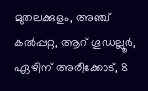മുതലക്കുളം, അഞ്ച് കല്‍പ്പറ്റ, ആറ് ഗൂഡല്ലൂര്‍, ഏഴിന് അരീക്കോട്, 8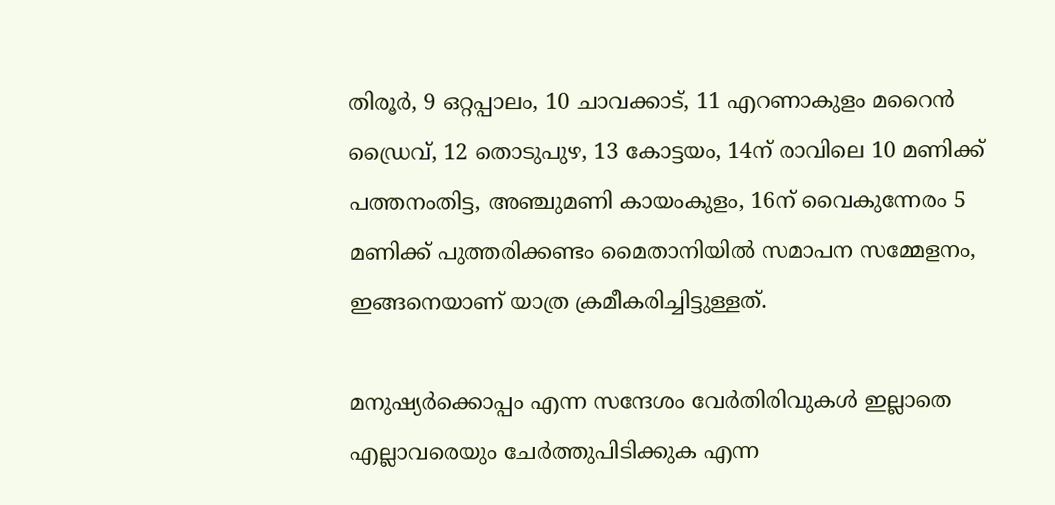തിരൂര്‍, 9 ഒറ്റപ്പാലം, 10 ചാവക്കാട്, 11 എറണാകുളം മറൈന്‍ ഡ്രൈവ്, 12 തൊടുപുഴ, 13 കോട്ടയം, 14ന് രാവിലെ 10 മണിക്ക് പത്തനംതിട്ട, അഞ്ചുമണി കായംകുളം, 16ന് വൈകുന്നേരം 5 മണിക്ക് പുത്തരിക്കണ്ടം മൈതാനിയില്‍ സമാപന സമ്മേളനം, ഇങ്ങനെയാണ് യാത്ര ക്രമീകരിച്ചിട്ടുള്ളത്.

മനുഷ്യര്‍ക്കൊപ്പം എന്ന സന്ദേശം വേര്‍തിരിവുകള്‍ ഇല്ലാതെ എല്ലാവരെയും ചേര്‍ത്തുപിടിക്കുക എന്ന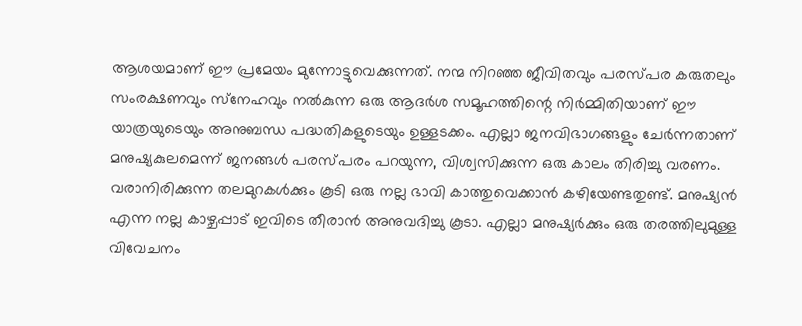ആശയമാണ് ഈ പ്രമേയം മുന്നോട്ടുവെക്കുന്നത്. നന്മ നിറഞ്ഞ ജീവിതവും പരസ്പര കരുതലും സംരക്ഷണവും സ്‌നേഹവും നല്‍കുന്ന ഒരു ആദര്‍ശ സമൂഹത്തിന്റെ നിര്‍മ്മിതിയാണ് ഈ യാത്രയുടെയും അനുബന്ധ പദ്ധതികളുടെയും ഉള്ളടക്കം. എല്ലാ ജനവിഭാഗങ്ങളും ചേര്‍ന്നതാണ് മനുഷ്യകുലമെന്ന് ജനങ്ങള്‍ പരസ്പരം പറയുന്ന, വിശ്വസിക്കുന്ന ഒരു കാലം തിരിച്ചു വരണം. വരാനിരിക്കുന്ന തലമുറകള്‍ക്കും കൂടി ഒരു നല്ല ഭാവി കാത്തുവെക്കാന്‍ കഴിയേണ്ടതുണ്ട്. മനുഷ്യന്‍ എന്ന നല്ല കാഴ്ചപ്പാട് ഇവിടെ തീരാന്‍ അനുവദിച്ചു കൂടാ. എല്ലാ മനുഷ്യര്‍ക്കും ഒരു തരത്തിലുമുള്ള വിവേചനം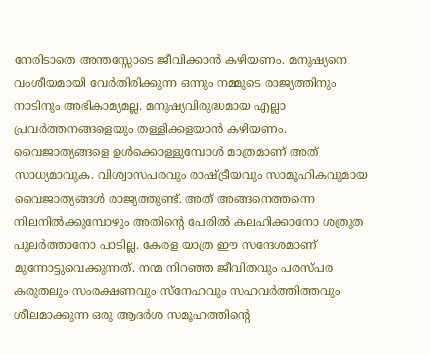നേരിടാതെ അന്തസ്സോടെ ജീവിക്കാന്‍ കഴിയണം. മനുഷ്യനെ വംശീയമായി വേര്‍തിരിക്കുന്ന ഒന്നും നമ്മുടെ രാജ്യത്തിനും നാടിനും അഭികാമ്യമല്ല. മനുഷ്യവിരുദ്ധമായ എല്ലാ പ്രവര്‍ത്തനങ്ങളെയും തള്ളിക്കളയാന്‍ കഴിയണം. വൈജാത്യങ്ങളെ ഉള്‍ക്കൊള്ളുമ്പോള്‍ മാത്രമാണ് അത് സാധ്യമാവുക. വിശ്വാസപരവും രാഷ്ട്രീയവും സാമൂഹികവുമായ വൈജാത്യങ്ങള്‍ രാജ്യത്തുണ്ട്. അത് അങ്ങനെത്തന്നെ നിലനില്‍ക്കുമ്പോഴും അതിന്റെ പേരില്‍ കലഹിക്കാനോ ശത്രുത പുലര്‍ത്താനോ പാടില്ല. കേരള യാത്ര ഈ സന്ദേശമാണ് മുന്നോട്ടുവെക്കുന്നത്. നന്മ നിറഞ്ഞ ജീവിതവും പരസ്പര കരുതലും സംരക്ഷണവും സ്‌നേഹവും സഹവര്‍ത്തിത്തവും ശീലമാക്കുന്ന ഒരു ആദര്‍ശ സമൂഹത്തിന്റെ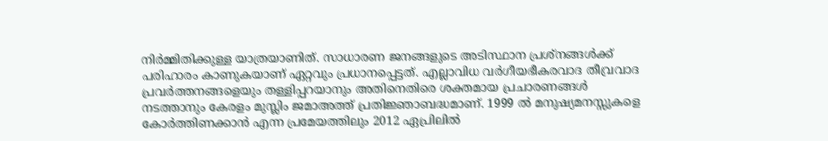നിര്‍മ്മിതിക്കുള്ള യാത്രയാണിത്. സാധാരണ ജനങ്ങളുടെ അടിസ്ഥാന പ്രശ്‌നങ്ങള്‍ക്ക് പരിഹാരം കാണുകയാണ് ഏറ്റവും പ്രധാനപ്പെട്ടത്. എല്ലാവിധ വര്‍ഗീയഭീകരവാദ തീവ്രവാദ പ്രവര്‍ത്തനങ്ങളെയും തള്ളിപ്പറയാനും അതിനെതിരെ ശക്തമായ പ്രചാരണങ്ങള്‍ നടത്താനും കേരളം മുസ്ലിം ജമാഅത്ത് പ്രതിജ്ഞാബദ്ധമാണ്. 1999 ല്‍ മനുഷ്യമനസ്സുകളെ കോര്‍ത്തിണക്കാന്‍ എന്ന പ്രമേയത്തിലും 2012 ഏപ്രിലില്‍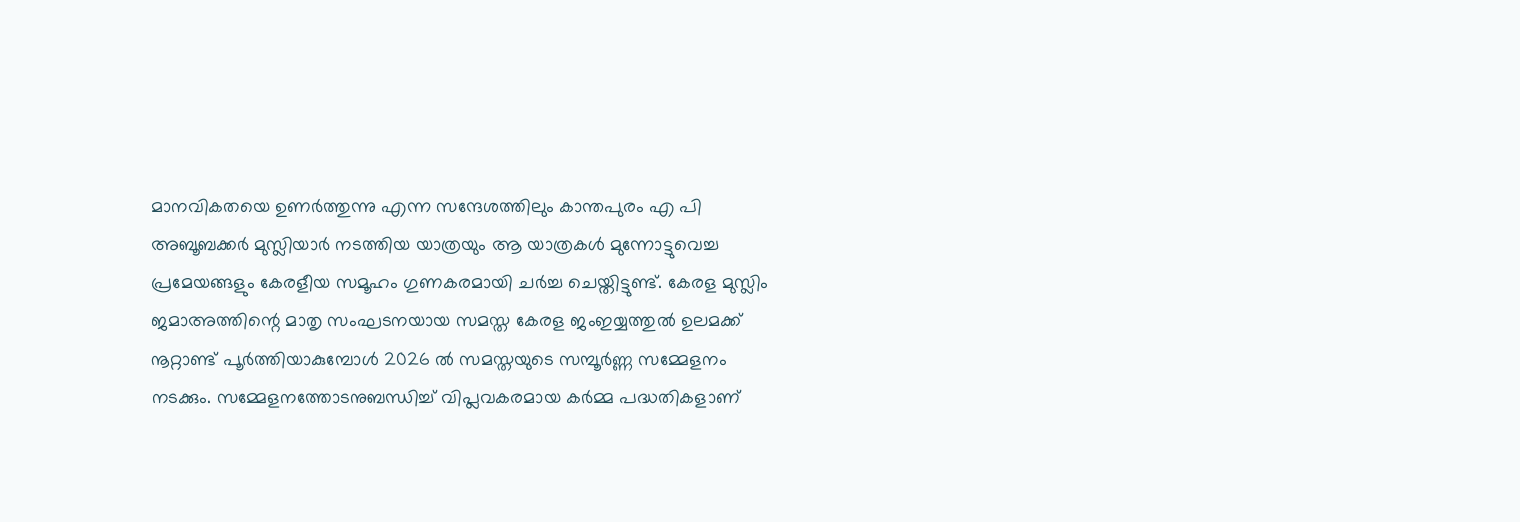മാനവികതയെ ഉണര്‍ത്തുന്നു എന്ന സന്ദേശത്തിലും കാന്തപുരം എ പി അബൂബക്കര്‍ മുസ്ലിയാര്‍ നടത്തിയ യാത്രയും ആ യാത്രകള്‍ മുന്നോട്ടുവെച്ച പ്രമേയങ്ങളും കേരളീയ സമൂഹം ഗുണകരമായി ചര്‍ച്ച ചെയ്തിട്ടുണ്ട്. കേരള മുസ്ലിം ജമാഅത്തിന്റെ മാതൃ സംഘടനയായ സമസ്ത കേരള ജംഇയ്യത്തുല്‍ ഉലമക്ക് നൂറ്റാണ്ട് പൂര്‍ത്തിയാകുമ്പോള്‍ 2026 ല്‍ സമസ്തയുടെ സമ്പൂര്‍ണ്ണ സമ്മേളനം നടക്കും. സമ്മേളനത്തോടനുബന്ധിച്ച് വിപ്ലവകരമായ കര്‍മ്മ പദ്ധതികളാണ്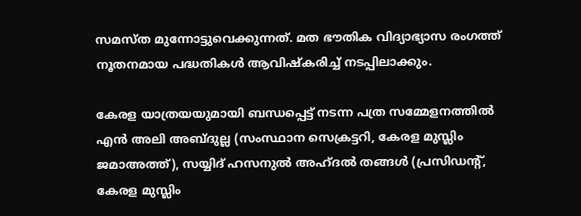സമസ്ത മുന്നോട്ടുവെക്കുന്നത്. മത ഭൗതിക വിദ്യാഭ്യാസ രംഗത്ത് നൂതനമായ പദ്ധതികള്‍ ആവിഷ്‌കരിച്ച് നടപ്പിലാക്കും.

കേരള യാത്രയയുമായി ബന്ധപ്പെട്ട് നടന്ന പത്ര സമ്മേളനത്തിൽ എന്‍ അലി അബ്ദുല്ല (സംസ്ഥാന സെക്രട്ടറി, കേരള മുസ്ലിം ജമാഅത്ത്), സയ്യിദ് ഹസനുല്‍ അഹ്ദല്‍ തങ്ങള്‍ (പ്രസിഡന്റ്, കേരള മുസ്ലിം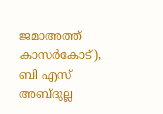ജമാഅത്ത് കാസര്‍കോട്), ബി എസ് അബ്ദുല്ല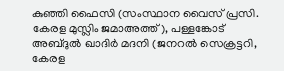കുഞ്ഞി ഫൈസി (സംസ്ഥാന വൈസ് പ്രസി. കേരള മുസ്ലിം ജമാഅത്ത്), പള്ളങ്കോട് അബ്ദുല്‍ ഖാദിര്‍ മദനി (ജനറല്‍ സെക്രട്ടറി, കേരള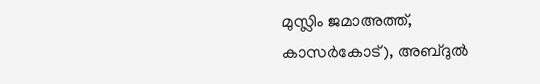മുസ്ലിം ജമാഅത്ത്, കാസര്‍കോട്), അബ്ദുല്‍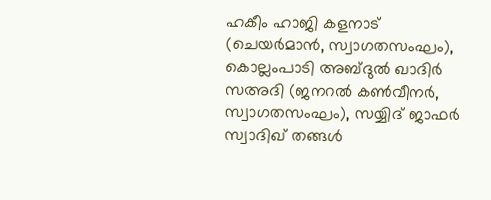ഹകീം ഹാജി കളനാട് (ചെയര്‍മാന്‍, സ്വാഗതസംഘം), കൊല്ലംപാടി അബ്ദുല്‍ ഖാദിര്‍ സഅദി (ജനറല്‍ കണ്‍വീനര്‍, സ്വാഗതസംഘം), സയ്യിദ് ജാഫര്‍ സ്വാദിഖ് തങ്ങള്‍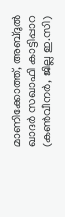മാണിക്കോത്ത്, അബ്ദുല്‍ ഖാദര്‍ സഖാഫി കാട്ടിപ്പാറ (കണ്‍വീനര്‍, ജില്ല ഇ.സി)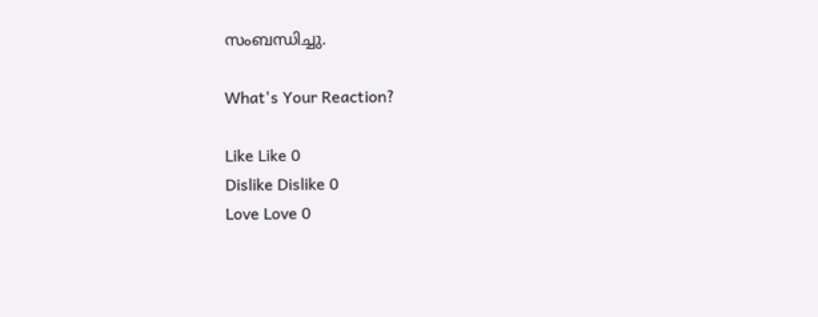സംബന്ധിച്ചു.

What's Your Reaction?

Like Like 0
Dislike Dislike 0
Love Love 0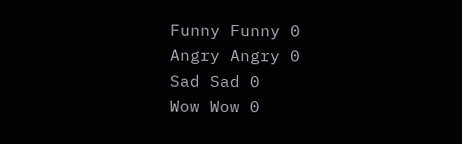Funny Funny 0
Angry Angry 0
Sad Sad 0
Wow Wow 0